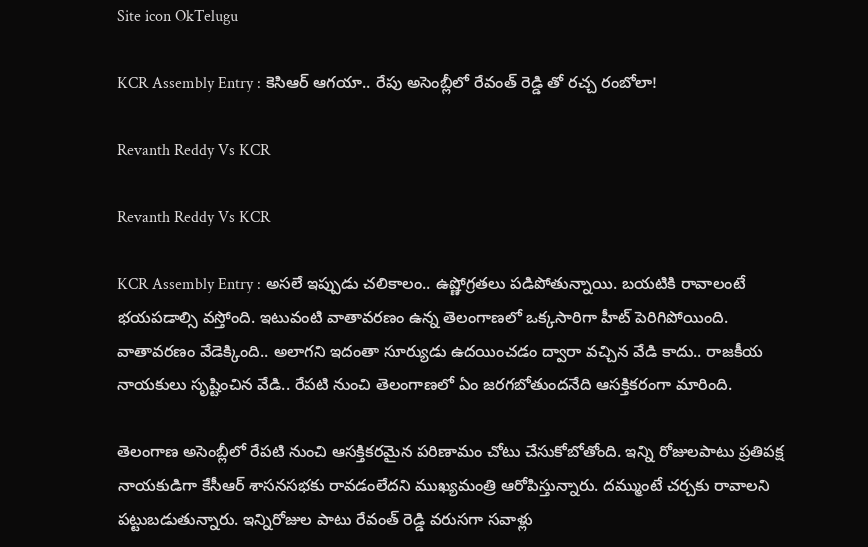Site icon OkTelugu

KCR Assembly Entry : కెసిఆర్ ఆగయా.. రేపు అసెంబ్లీలో రేవంత్ రెడ్డి తో రచ్చ రంబోలా!

Revanth Reddy Vs KCR

Revanth Reddy Vs KCR

KCR Assembly Entry : అసలే ఇప్పుడు చలికాలం.. ఉష్ణోగ్రతలు పడిపోతున్నాయి. బయటికి రావాలంటే భయపడాల్సి వస్తోంది. ఇటువంటి వాతావరణం ఉన్న తెలంగాణలో ఒక్కసారిగా హీట్ పెరిగిపోయింది. వాతావరణం వేడెక్కింది.. అలాగని ఇదంతా సూర్యుడు ఉదయించడం ద్వారా వచ్చిన వేడి కాదు.. రాజకీయ నాయకులు సృష్టించిన వేడి.. రేపటి నుంచి తెలంగాణలో ఏం జరగబోతుందనేది ఆసక్తికరంగా మారింది.

తెలంగాణ అసెంబ్లీలో రేపటి నుంచి ఆసక్తికరమైన పరిణామం చోటు చేసుకోబోతోంది. ఇన్ని రోజులపాటు ప్రతిపక్ష నాయకుడిగా కేసీఆర్ శాసనసభకు రావడంలేదని ముఖ్యమంత్రి ఆరోపిస్తున్నారు. దమ్ముంటే చర్చకు రావాలని పట్టుబడుతున్నారు. ఇన్నిరోజుల పాటు రేవంత్ రెడ్డి వరుసగా సవాళ్లు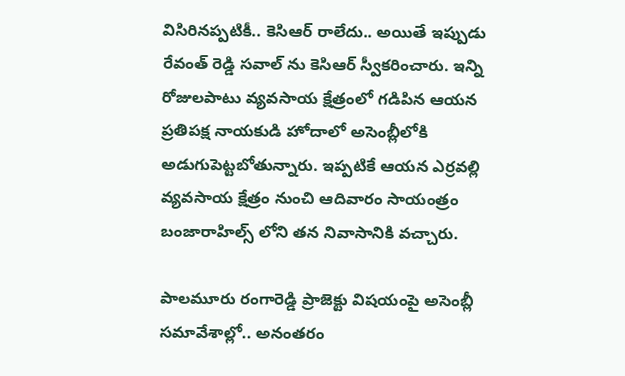విసిరినప్పటికీ.. కెసిఆర్ రాలేదు.. అయితే ఇప్పుడు రేవంత్ రెడ్డి సవాల్ ను కెసిఆర్ స్వీకరించారు. ఇన్ని రోజులపాటు వ్యవసాయ క్షేత్రంలో గడిపిన ఆయన ప్రతిపక్ష నాయకుడి హోదాలో అసెంబ్లీలోకి అడుగుపెట్టబోతున్నారు. ఇప్పటికే ఆయన ఎర్రవల్లి వ్యవసాయ క్షేత్రం నుంచి ఆదివారం సాయంత్రం బంజారాహిల్స్ లోని తన నివాసానికి వచ్చారు.

పాలమూరు రంగారెడ్డి ప్రాజెక్టు విషయంపై అసెంబ్లీ సమావేశాల్లో.. అనంతరం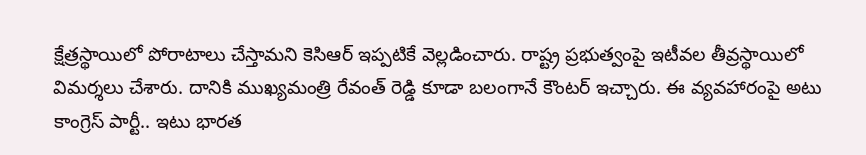క్షేత్రస్థాయిలో పోరాటాలు చేస్తామని కెసిఆర్ ఇప్పటికే వెల్లడించారు. రాష్ట్ర ప్రభుత్వంపై ఇటీవల తీవ్రస్థాయిలో విమర్శలు చేశారు. దానికి ముఖ్యమంత్రి రేవంత్ రెడ్డి కూడా బలంగానే కౌంటర్ ఇచ్చారు. ఈ వ్యవహారంపై అటు కాంగ్రెస్ పార్టీ.. ఇటు భారత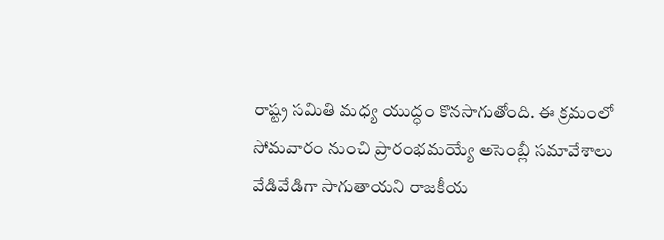రాష్ట్ర సమితి మధ్య యుద్ధం కొనసాగుతోంది. ఈ క్రమంలో సోమవారం నుంచి ప్రారంభమయ్యే అసెంబ్లీ సమావేశాలు వేడివేడిగా సాగుతాయని రాజకీయ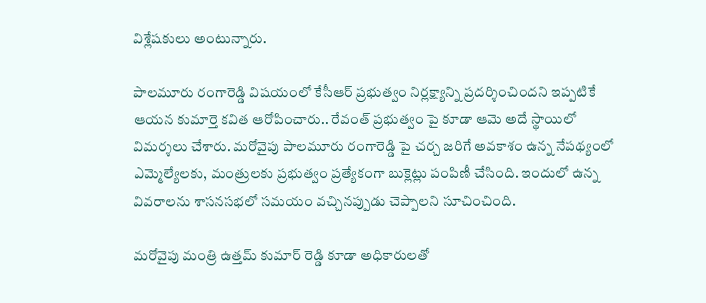విశ్లేషకులు అంటున్నారు.

పాలమూరు రంగారెడ్డి విషయంలో కేసీఆర్ ప్రభుత్వం నిర్లక్ష్యాన్ని ప్రదర్శించిందని ఇప్పటికే ఆయన కుమార్తె కవిత ఆరోపించారు.. రేవంత్ ప్రభుత్వం పై కూడా ఆమె అదే స్థాయిలో విమర్శలు చేశారు. మరోవైపు పాలమూరు రంగారెడ్డి పై చర్చ జరిగే అవకాశం ఉన్న నేపథ్యంలో ఎమ్మెల్యేలకు, మంత్రులకు ప్రభుత్వం ప్రత్యేకంగా బుక్లెట్లు పంపిణీ చేసింది. ఇందులో ఉన్న వివరాలను శాసనసభలో సమయం వచ్చినప్పుడు చెప్పాలని సూచించింది.

మరోవైపు మంత్రి ఉత్తమ్ కుమార్ రెడ్డి కూడా అధికారులతో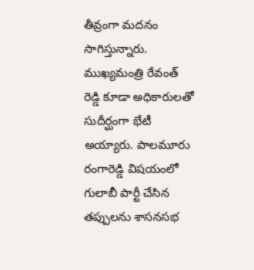తీవ్రంగా మదనం సాగిస్తున్నారు. ముఖ్యమంత్రి రేవంత్ రెడ్డి కూడా అధికారులతో సుదీర్ఘంగా భేటీ అయ్యారు. పాలమూరు రంగారెడ్డి విషయంలో గులాబీ పార్టీ చేసిన తప్పులను శాసనసభ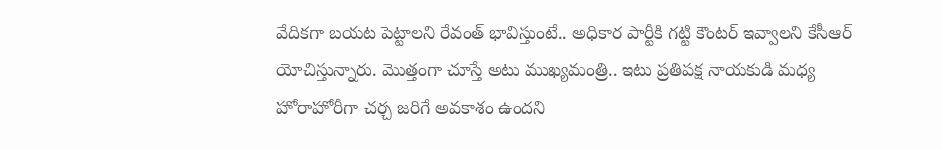వేదికగా బయట పెట్టాలని రేవంత్ భావిస్తుంటే.. అధికార పార్టీకి గట్టి కౌంటర్ ఇవ్వాలని కేసీఆర్ యోచిస్తున్నారు. మొత్తంగా చూస్తే అటు ముఖ్యమంత్రి.. ఇటు ప్రతిపక్ష నాయకుడి మధ్య హోరాహోరీగా చర్చ జరిగే అవకాశం ఉందని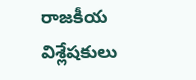రాజకీయ విశ్లేషకులు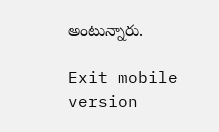అంటున్నారు.

Exit mobile version